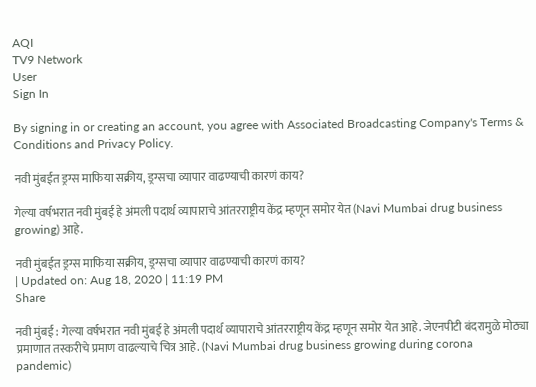AQI
TV9 Network
User
Sign In

By signing in or creating an account, you agree with Associated Broadcasting Company's Terms & Conditions and Privacy Policy.

नवी मुंबईत ड्रग्स माफिया सक्रीय, ड्रग्सचा व्यापार वाढण्याची कारणं काय?

गेल्या वर्षभरात नवी मुंबई हे अंमली पदार्थ व्यापाराचे आंतरराष्ट्रीय केंद्र म्हणून समोर येत (Navi Mumbai drug business growing) आहे.

नवी मुंबईत ड्रग्स माफिया सक्रीय, ड्रग्सचा व्यापार वाढण्याची कारणं काय?
| Updated on: Aug 18, 2020 | 11:19 PM
Share

नवी मुंबई : गेल्या वर्षभरात नवी मुंबई हे अंमली पदार्थ व्यापाराचे आंतरराष्ट्रीय केंद्र म्हणून समोर येत आहे. जेएनपीटी बंदरामुळे मोठ्या प्रमाणात तस्करीचे प्रमाण वाढल्याचे चित्र आहे. (Navi Mumbai drug business growing during corona pandemic)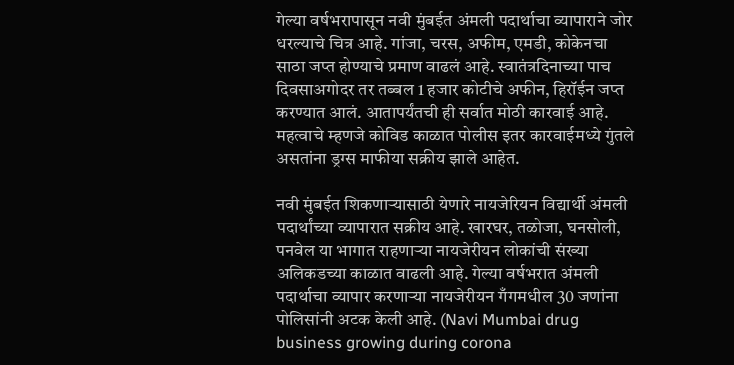गेल्या वर्षभरापासून नवी मुंबईत अंमली पदार्थाचा व्यापाराने जोर धरल्याचे चित्र आहे. गांजा, चरस, अफीम, एमडी, कोकेनचा साठा जप्त होण्याचे प्रमाण वाढलं आहे. स्वातंत्रदिनाच्या पाच दिवसाअगोदर तर तब्बल 1 हजार कोटीचे अफीन, हिरॉईन जप्त करण्यात आलं. आतापर्यंतची ही सर्वात मोठी कारवाई आहे. महत्वाचे म्हणजे कोविड काळात पोलीस इतर कारवाईमध्ये गुंतले असतांना ड्रग्स माफीया सक्रीय झाले आहेत.

नवी मुंबईत शिकणाऱ्यासाठी येणारे नायजेरियन विद्यार्थी अंमली पदार्थांच्या व्यापारात सक्रीय आहे. खारघर, तळोजा, घनसोली, पनवेल या भागात राहणाऱ्या नायजेरीयन लोकांची संख्या अलिकडच्या काळात वाढली आहे. गेल्या वर्षभरात अंमली पदार्थाचा व्यापार करणाऱ्या नायजेरीयन गँगमधील 30 जणांना पोलिसांनी अटक केली आहे. (Navi Mumbai drug business growing during corona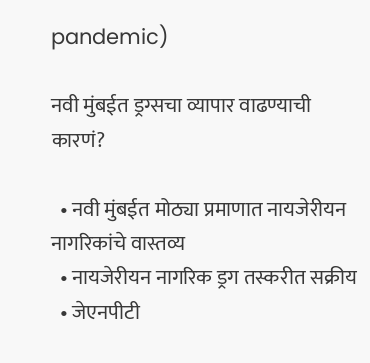pandemic)

नवी मुंबईत ड्रग्सचा व्यापार वाढण्याची कारणं?

  • नवी मुंबईत मोठ्या प्रमाणात नायजेरीयन नागरिकांचे वास्तव्य
  • नायजेरीयन नागरिक ड्रग तस्करीत सक्रीय
  • जेएनपीटी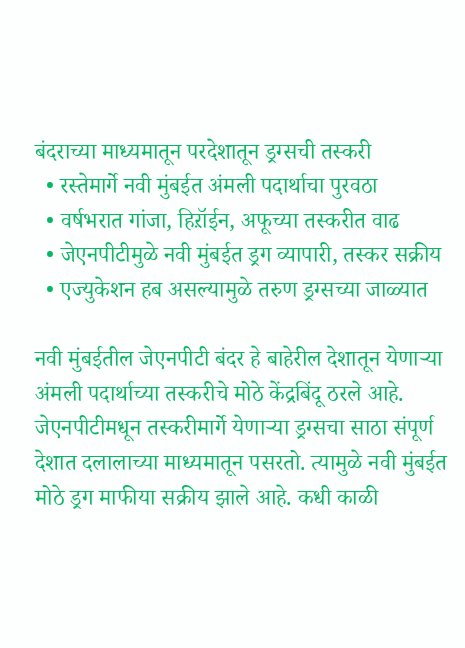बंदराच्या माध्यमातून परदेशातून ड्रग्सची तस्करी
  • रस्तेमार्गे नवी मुंबईत अंमली पदार्थाचा पुरवठा
  • वर्षभरात गांजा, हिऱॉईन, अफूच्या तस्करीत वाढ
  • जेएनपीटीमुळे नवी मुंबईत ड्रग व्यापारी, तस्कर सक्रीय
  • एज्युकेशन हब असल्यामुळे तरुण ड्रग्सच्या जाळ्यात

नवी मुंबईतील जेएनपीटी बंदर हे बाहेरील देशातून येणाऱ्या अंमली पदार्थाच्या तस्करीचे मोठे केंद्रबिंदू ठरले आहे. जेएनपीटीमधून तस्करीमार्गे येणाऱ्या ड्रग्सचा साठा संपूर्ण देशात दलालाच्या माध्यमातून पसरतो. त्यामुळे नवी मुंबईत मोठे ड्रग माफीया सक्रीय झाले आहे. कधी काळी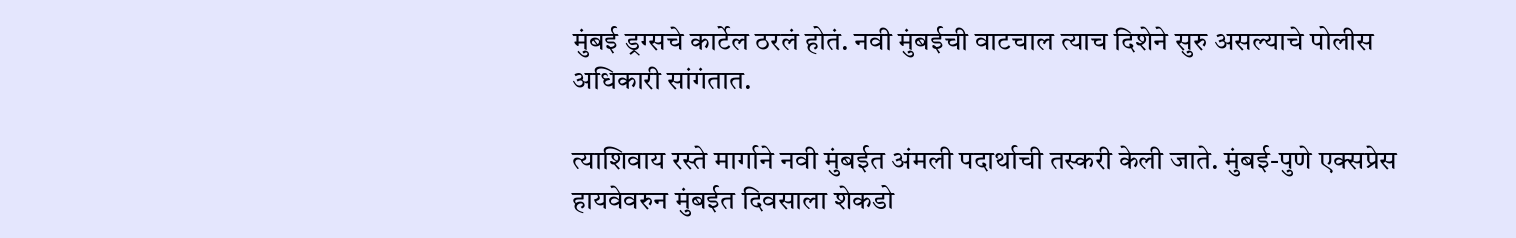मुंबई ड्रग्सचे कार्टेल ठरलं होतं. नवी मुंबईची वाटचाल त्याच दिशेने सुरु असल्याचे पोलीस अधिकारी सांगंतात.

त्याशिवाय रस्ते मार्गाने नवी मुंबईत अंमली पदार्थाची तस्करी केली जाते. मुंबई-पुणे एक्सप्रेस हायवेवरुन मुंबईत दिवसाला शेकडो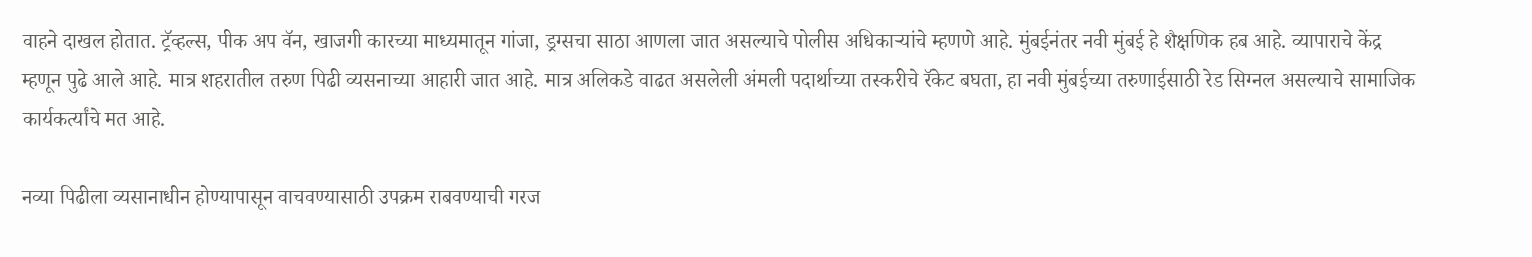वाहने दाखल होतात. ट्रॅव्हल्स, पीक अप वॅन, खाजगी कारच्या माध्यमातून गांजा, ड्रग्सचा साठा आणला जात असल्याचे पोलीस अधिकाऱ्यांचे म्हणणे आहे. मुंबईनंतर नवी मुंबई हे शैक्षणिक हब आहे. व्यापाराचे केंद्र म्हणून पुढे आले आहे. मात्र शहरातील तरुण पिढी व्यसनाच्या आहारी जात आहे. मात्र अलिकडे वाढत असलेली अंमली पदार्थाच्या तस्करीचे रॅकेट बघता, हा नवी मुंबईच्या तरुणाईसाठी रेड सिग्नल असल्याचे सामाजिक कार्यकर्त्यांचे मत आहे.

नव्या पिढीला व्यसानाधीन होण्यापासून वाचवण्यासाठी उपक्रम राबवण्याची गरज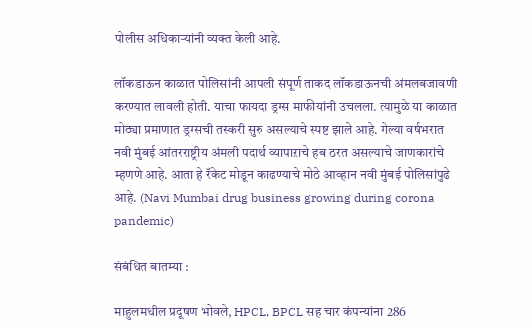पोलीस अधिकाऱ्यांनी व्यक्त केली आहे.

लॉकडाऊन काळात पोलिसांनी आपली संपूर्ण ताकद लॉकडाऊनची अंमलबजावणी करण्यात लावली होती. याचा फायदा ड्रग्स माफीयांनी उचलला. त्यामुळे या काळात मोठ्या प्रमाणात ड्रग्सची तस्करी सुरु असल्याचे स्पष्ट झाले आहे. गेल्या वर्षभरात नवी मुंबई आंतरराष्ट्रीय अंमली पदार्थ व्यापाऱाचे हब ठरत असल्याचे जाणकारांचे म्हणणे आहे. आता हे रॅकेट मोडून काढण्याचे मोठे आव्हान नवी मुंबई पोलिसांपुढे आहे. (Navi Mumbai drug business growing during corona pandemic)

संबंधित बातम्या :

माहुलमधील प्रदूषण भोवले, HPCL, BPCL सह चार कंपन्यांना 286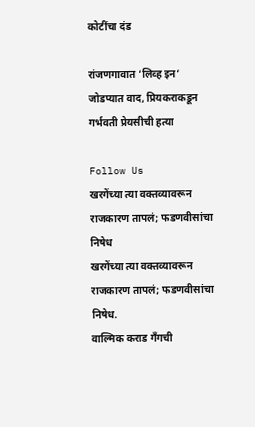कोटींचा दंड

रांजणगावात ‘लिव्ह इन’ जोडप्यात वाद, प्रियकराकडून गर्भवती प्रेयसीची हत्या

Follow Us
खरगेंच्या त्या वक्तव्यावरून राजकारण तापलं; फडणवीसांचा निषेध
खरगेंच्या त्या वक्तव्यावरून राजकारण तापलं; फडणवीसांचा निषेध.
वाल्मिक कराड गँगची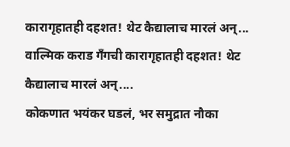कारागृहातही दहशत! थेट कैद्यालाच मारलं अन्...
वाल्मिक कराड गँगची कारागृहातही दहशत! थेट कैद्यालाच मारलं अन्....
कोकणात भयंकर घडलं, भर समुद्रात नौका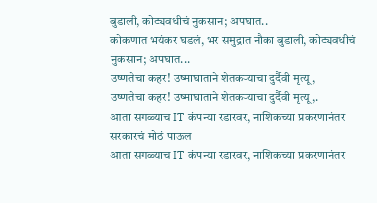बुडाली, कोट्यवधीचं नुकसान; अपघात..
कोकणात भयंकर घडलं, भर समुद्रात नौका बुडाली, कोट्यवधीचं नुकसान; अपघात...
उष्णतेचा कहर! उष्माघाताने शेतकऱ्याचा दुर्दैवी मृत्यू,
उष्णतेचा कहर! उष्माघाताने शेतकऱ्याचा दुर्दैवी मृत्यू,.
आता सगळ्याच IT कंपन्या रडारवर, नाशिकच्या प्रकरणानंतर सरकारचं मोठं पाऊल
आता सगळ्याच IT कंपन्या रडारवर, नाशिकच्या प्रकरणानंतर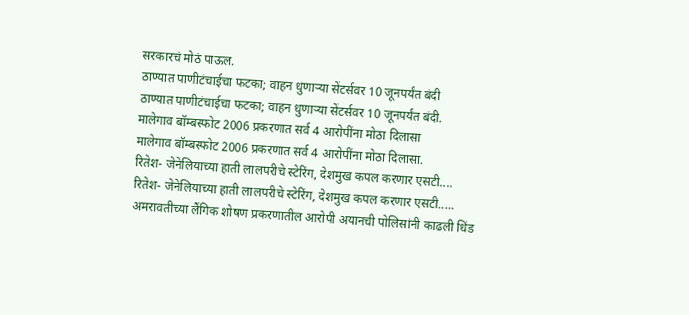सरकारचं मोठं पाऊल.
ठाण्यात पाणीटंचाईचा फटका; वाहन धुणाऱ्या सेंटर्सवर 10 जूनपर्यंत बंदी
ठाण्यात पाणीटंचाईचा फटका; वाहन धुणाऱ्या सेंटर्सवर 10 जूनपर्यंत बंदी.
मालेगाव बॉम्बस्फोट 2006 प्रकरणात सर्व 4 आरोपींना मोठा दिलासा
मालेगाव बॉम्बस्फोट 2006 प्रकरणात सर्व 4 आरोपींना मोठा दिलासा.
रितेश- जेनेलियाच्या हाती लालपरीचे स्टेरिंग, देशमुख कपल करणार एसटी....
रितेश- जेनेलियाच्या हाती लालपरीचे स्टेरिंग, देशमुख कपल करणार एसटी.....
अमरावतीच्या लैंगिक शोषण प्रकरणातील आरोपी अयानची पोलिसांनी काढली धिंड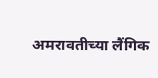अमरावतीच्या लैंगिक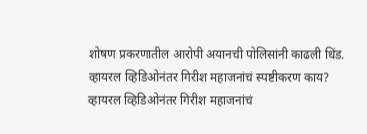शोषण प्रकरणातील आरोपी अयानची पोलिसांनी काढली धिंड.
व्हायरल व्हिडिओनंतर गिरीश महाजनांचं स्पष्टीकरण काय?
व्हायरल व्हिडिओनंतर गिरीश महाजनांचं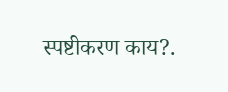स्पष्टीकरण काय?.